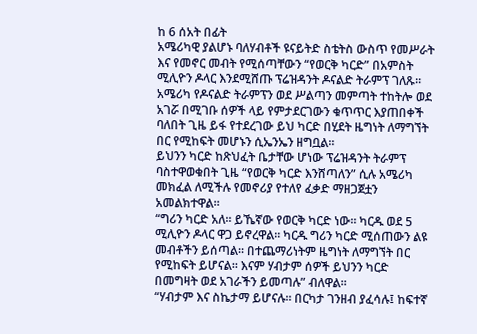ከ 6 ሰአት በፊት
አሜሪካዊ ያልሆኑ ባለሃብቶች ዩናይትድ ስቴትስ ውስጥ የመሥራት እና የመኖር መብት የሚሰጣቸውን “የወርቅ ካርድ” በአምስት ሚሊዮን ዶላር እንደሚሸጡ ፕሬዝዳንት ዶናልድ ትራምፕ ገለጹ።
አሜሪካ የዶናልድ ትራምፕን ወደ ሥልጣን መምጣት ተከትሎ ወደ አገሯ በሚገቡ ሰዎች ላይ የምታደርገውን ቁጥጥር እያጠበቀች ባለበት ጊዜ ይፋ የተደረገው ይህ ካርድ በሂደት ዜግነት ለማግኘት በር የሚከፍት መሆኑን ሲኤንኤን ዘግቧል።
ይህንን ካርድ ከጽህፈት ቤታቸው ሆነው ፕሬዝዳንት ትራምፕ ባስተዋወቁበት ጊዜ “የወርቅ ካርድ እንሸጣለን” ሲሉ አሜሪካ መክፈል ለሚችሉ የመኖሪያ የተለየ ፈቃድ ማዘጋጀቷን አመልክተዋል።
“ግሪን ካርድ አለ። ይኼኛው የወርቅ ካርድ ነው። ካርዱ ወደ 5 ሚሊዮን ዶላር ዋጋ ይኖረዋል። ካርዱ ግሪን ካርድ ሚሰጠውን ልዩ መብቶችን ይሰጣል። በተጨማሪነትም ዜግነት ለማግኘት በር የሚከፍት ይሆናል። እናም ሃብታም ሰዎች ይህንን ካርድ በመግዛት ወደ አገራችን ይመጣሉ” ብለዋል።
“ሃብታም እና ስኬታማ ይሆናሉ። በርካታ ገንዘብ ያፈሳሉ፤ ከፍተኛ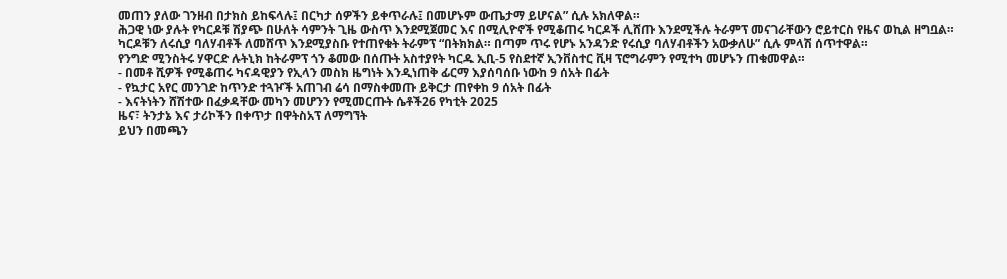መጠን ያለው ገንዘብ በታክስ ይከፍላሉ፤ በርካታ ሰዎችን ይቀጥራሉ፤ በመሆኑም ውጤታማ ይሆናል” ሲሉ አክለዋል።
ሕጋዊ ነው ያሉት የካርዶቹ ሽያጭ በሁለት ሳምንት ጊዜ ውስጥ እንደሚጀመር እና በሚሊዮኖች የሚቆጠሩ ካርዶች ሊሸጡ እንደሚችሉ ትራምፕ መናገራቸውን ሮይተርስ የዜና ወኪል ዘግቧል።
ካርዶቹን ለሩሲያ ባለሃብቶች ለመሸጥ እንደሚያስቡ የተጠየቁት ትራምፕ “በትክክል። በጣም ጥሩ የሆኑ አንዳንድ የሩሲያ ባለሃብቶችን አውቃለሁ” ሲሉ ምላሽ ሰጥተዋል።
የንግድ ሚንስትሩ ሃዋርድ ሉትኒክ ከትራምፕ ጎን ቆመው በሰጡት አስተያየት ካርዱ ኢቢ-5 የስደተኛ ኢንቨስተር ቪዛ ፕሮግራምን የሚተካ መሆኑን ጠቁመዋል።
- በመቶ ሺዎች የሚቆጠሩ ካናዳዊያን የኢላን መስክ ዜግነት እንዲነጠቅ ፊርማ እያሰባሰቡ ነውከ 9 ሰአት በፊት
- የኳታር አየር መንገድ ከጥንድ ተጓዦች አጠገብ ሬሳ በማስቀመጡ ይቅርታ ጠየቀከ 9 ሰአት በፊት
- እናትነትን ሸሽተው በፈቃዳቸው መካን መሆንን የሚመርጡት ሴቶች26 የካቲት 2025
ዜና፣ ትንታኔ እና ታሪኮችን በቀጥታ በዋትስአፕ ለማግኘት
ይህን በመጫን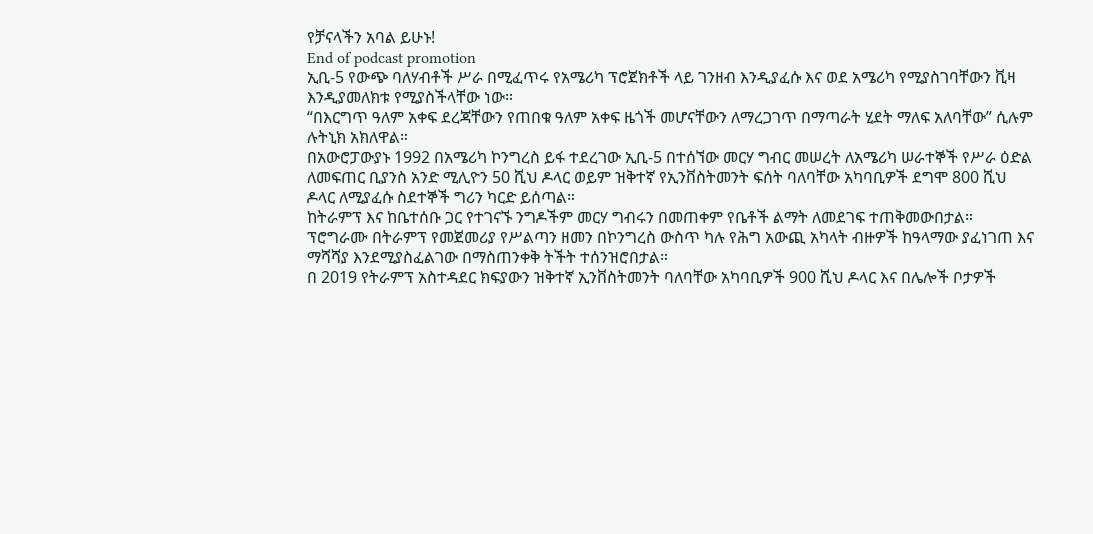የቻናላችን አባል ይሁኑ!
End of podcast promotion
ኢቢ-5 የውጭ ባለሃብቶች ሥራ በሚፈጥሩ የአሜሪካ ፕሮጀክቶች ላይ ገንዘብ እንዲያፈሱ እና ወደ አሜሪካ የሚያስገባቸውን ቪዛ እንዲያመለክቱ የሚያስችላቸው ነው።
“በእርግጥ ዓለም አቀፍ ደረጃቸውን የጠበቁ ዓለም አቀፍ ዜጎች መሆናቸውን ለማረጋገጥ በማጣራት ሂደት ማለፍ አለባቸው” ሲሉም ሉትኒክ አክለዋል።
በአውሮፓውያኑ 1992 በአሜሪካ ኮንግረስ ይፋ ተደረገው ኢቢ-5 በተሰኘው መርሃ ግብር መሠረት ለአሜሪካ ሠራተኞች የሥራ ዕድል ለመፍጠር ቢያንስ አንድ ሚሊዮን 50 ሺህ ዶላር ወይም ዝቅተኛ የኢንቨስትመንት ፍሰት ባለባቸው አካባቢዎች ደግሞ 800 ሺህ ዶላር ለሚያፈሱ ስደተኞች ግሪን ካርድ ይሰጣል።
ከትራምፕ እና ከቤተሰቡ ጋር የተገናኙ ንግዶችም መርሃ ግብሩን በመጠቀም የቤቶች ልማት ለመደገፍ ተጠቅመውበታል።
ፕሮግራሙ በትራምፕ የመጀመሪያ የሥልጣን ዘመን በኮንግረስ ውስጥ ካሉ የሕግ አውጪ አካላት ብዙዎች ከዓላማው ያፈነገጠ እና ማሻሻያ እንደሚያስፈልገው በማስጠንቀቅ ትችት ተሰንዝሮበታል።
በ 2019 የትራምፕ አስተዳደር ክፍያውን ዝቅተኛ ኢንቨስትመንት ባለባቸው አካባቢዎች 900 ሺህ ዶላር እና በሌሎች ቦታዎች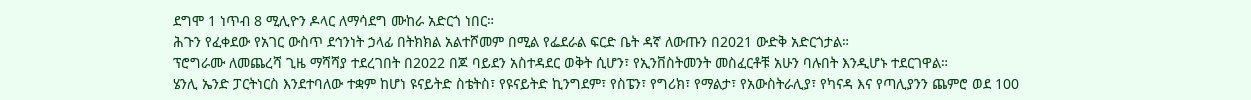ደግሞ 1 ነጥብ 8 ሚሊዮን ዶላር ለማሳደግ ሙከራ አድርጎ ነበር።
ሕጉን የፈቀደው የአገር ውስጥ ደኅንነት ኃላፊ በትክክል አልተሾመም በሚል የፌደራል ፍርድ ቤት ዳኛ ለውጡን በ2021 ውድቅ አድርጎታል።
ፕሮግራሙ ለመጨረሻ ጊዜ ማሻሻያ ተደረገበት በ2022 በጆ ባይደን አስተዳደር ወቅት ሲሆን፣ የኢንቨስትመንት መስፈርቶቹ አሁን ባሉበት እንዲሆኑ ተደርገዋል።
ሄንሊ ኤንድ ፓርትነርስ እንደተባለው ተቋም ከሆነ ዩናይትድ ስቴትስ፣ የዩናይትድ ኪንግደም፣ የስፔን፣ የግሪክ፣ የማልታ፣ የአውስትራሊያ፣ የካናዳ እና የጣሊያንን ጨምሮ ወደ 100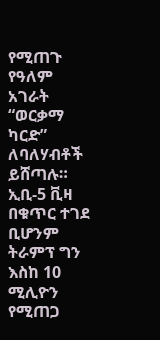የሚጠጉ የዓለም አገራት “ወርቃማ ካርድ” ለባለሃብቶች ይሸጣሉ።
ኢቢ-5 ቪዛ በቁጥር ተገደ ቢሆንም ትራምፕ ግን እስከ 10 ሚሊዮን የሚጠጋ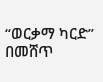“ወርቃማ ካርድ” በመሸጥ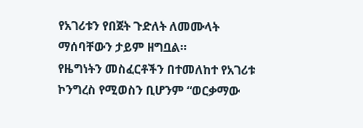የአገሪቱን የበጀት ጉድለት ለመሙላት ማሰባቸውን ታይም ዘግቧል።
የዜግነትን መስፈርቶችን በተመለከተ የአገሪቱ ኮንግረስ የሚወስን ቢሆንም “ወርቃማው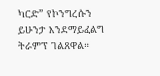ካርድ” የኮንግረሱን ይሁንታ እንደማይፈልግ ትራምፕ ገልጸዋል።